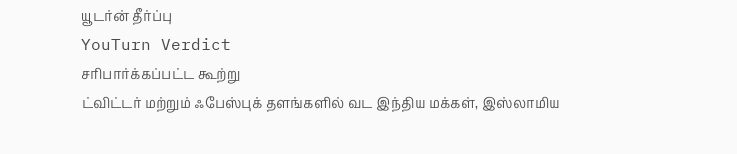யூடர்ன் தீர்ப்பு
YouTurn Verdict
சரிபார்க்கப்பட்ட கூற்று
ட்விட்டர் மற்றும் ஃபேஸ்புக் தளங்களில் வட இந்திய மக்கள், இஸ்லாமிய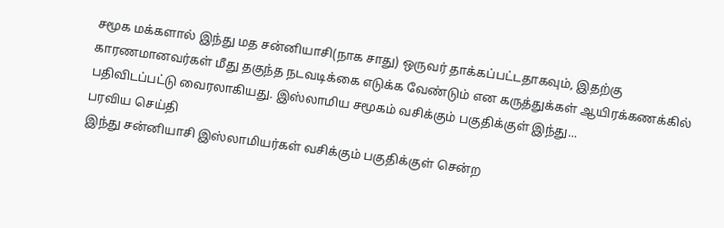சமூக மக்களால் இந்து மத சன்னியாசி(நாக சாது) ஒருவர் தாக்கப்பட்டதாகவும், இதற்கு காரணமானவர்கள் மீது தகுந்த நடவடிக்கை எடுக்க வேண்டும் என கருத்துக்கள் ஆயிரக்கணக்கில் பதிவிடப்பட்டு வைரலாகியது. இஸ்லாமிய சமூகம் வசிக்கும் பகுதிக்குள் இந்து...
பரவிய செய்தி
இந்து சன்னியாசி இஸ்லாமியர்கள் வசிக்கும் பகுதிக்குள் சென்ற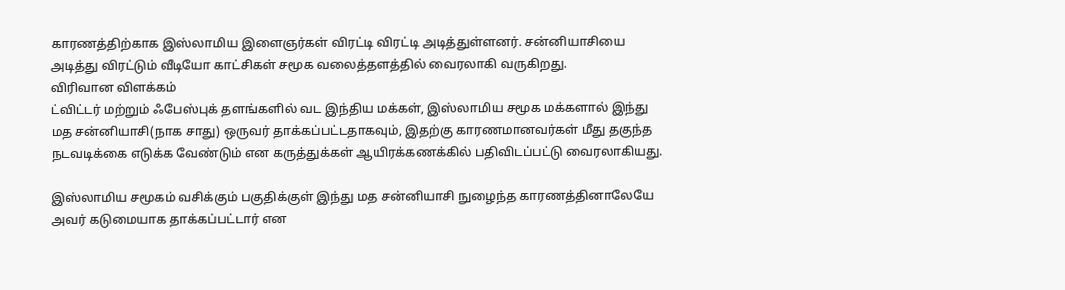காரணத்திற்காக இஸ்லாமிய இளைஞர்கள் விரட்டி விரட்டி அடித்துள்ளனர். சன்னியாசியை அடித்து விரட்டும் வீடியோ காட்சிகள் சமூக வலைத்தளத்தில் வைரலாகி வருகிறது.
விரிவான விளக்கம்
ட்விட்டர் மற்றும் ஃபேஸ்புக் தளங்களில் வட இந்திய மக்கள், இஸ்லாமிய சமூக மக்களால் இந்து மத சன்னியாசி(நாக சாது) ஒருவர் தாக்கப்பட்டதாகவும், இதற்கு காரணமானவர்கள் மீது தகுந்த நடவடிக்கை எடுக்க வேண்டும் என கருத்துக்கள் ஆயிரக்கணக்கில் பதிவிடப்பட்டு வைரலாகியது.

இஸ்லாமிய சமூகம் வசிக்கும் பகுதிக்குள் இந்து மத சன்னியாசி நுழைந்த காரணத்தினாலேயே அவர் கடுமையாக தாக்கப்பட்டார் என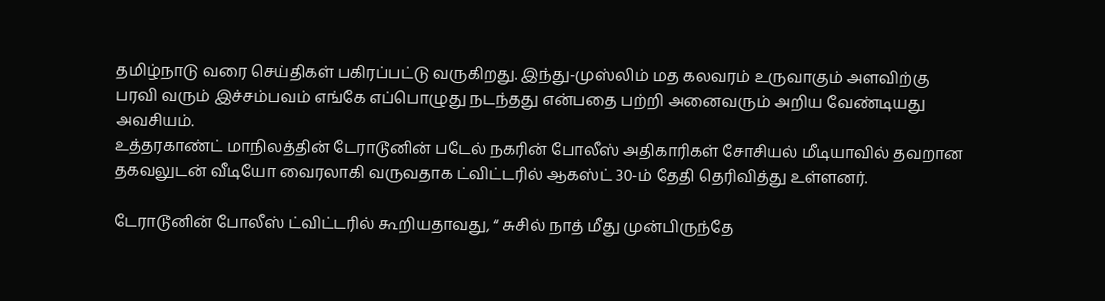தமிழ்நாடு வரை செய்திகள் பகிரப்பட்டு வருகிறது. இந்து-முஸ்லிம் மத கலவரம் உருவாகும் அளவிற்கு பரவி வரும் இச்சம்பவம் எங்கே எப்பொழுது நடந்தது என்பதை பற்றி அனைவரும் அறிய வேண்டியது அவசியம்.
உத்தரகாண்ட் மாநிலத்தின் டேராடூனின் படேல் நகரின் போலீஸ் அதிகாரிகள் சோசியல் மீடியாவில் தவறான தகவலுடன் வீடியோ வைரலாகி வருவதாக ட்விட்டரில் ஆகஸ்ட் 30-ம் தேதி தெரிவித்து உள்ளனர்.

டேராடூனின் போலீஸ் ட்விட்டரில் கூறியதாவது, “ சுசில் நாத் மீது முன்பிருந்தே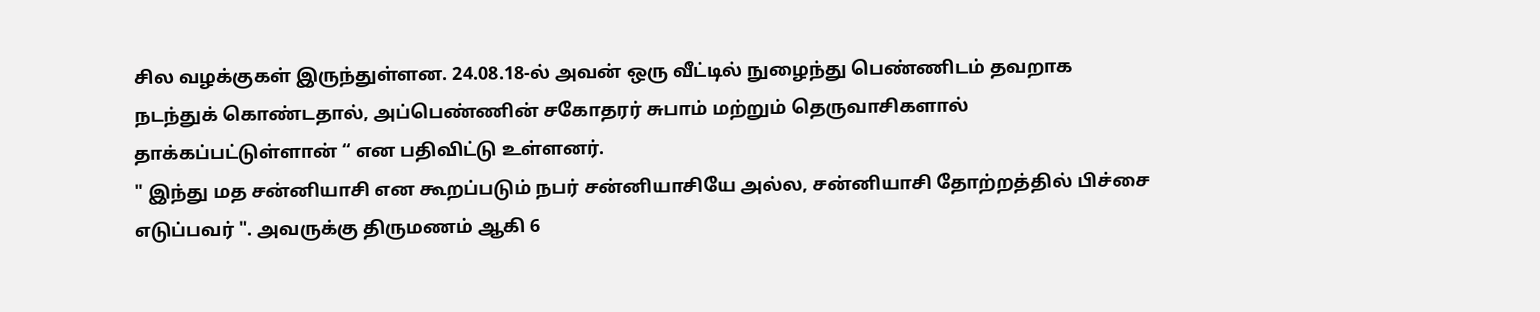சில வழக்குகள் இருந்துள்ளன. 24.08.18-ல் அவன் ஒரு வீட்டில் நுழைந்து பெண்ணிடம் தவறாக நடந்துக் கொண்டதால், அப்பெண்ணின் சகோதரர் சுபாம் மற்றும் தெருவாசிகளால் தாக்கப்பட்டுள்ளான் “ என பதிவிட்டு உள்ளனர்.
" இந்து மத சன்னியாசி என கூறப்படும் நபர் சன்னியாசியே அல்ல, சன்னியாசி தோற்றத்தில் பிச்சை எடுப்பவர் ". அவருக்கு திருமணம் ஆகி 6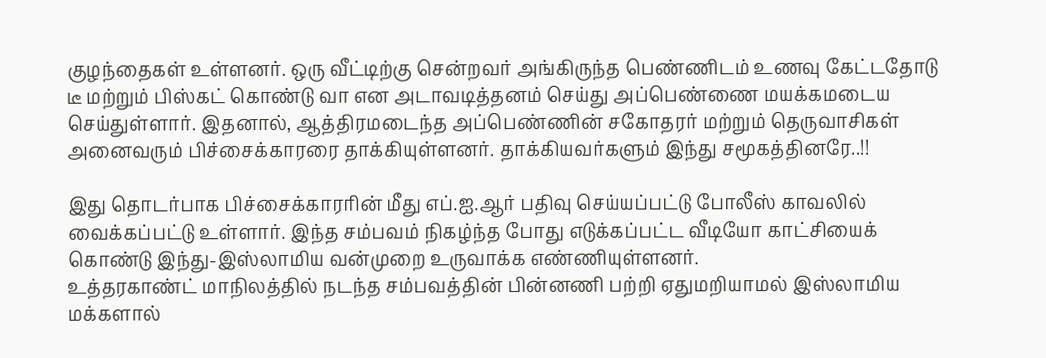குழந்தைகள் உள்ளனர். ஒரு வீட்டிற்கு சென்றவர் அங்கிருந்த பெண்ணிடம் உணவு கேட்டதோடு டீ மற்றும் பிஸ்கட் கொண்டு வா என அடாவடித்தனம் செய்து அப்பெண்ணை மயக்கமடைய செய்துள்ளார். இதனால், ஆத்திரமடைந்த அப்பெண்ணின் சகோதரர் மற்றும் தெருவாசிகள் அனைவரும் பிச்சைக்காரரை தாக்கியுள்ளனர். தாக்கியவர்களும் இந்து சமூகத்தினரே..!!

இது தொடர்பாக பிச்சைக்காரரின் மீது எப்.ஐ.ஆர் பதிவு செய்யப்பட்டு போலீஸ் காவலில் வைக்கப்பட்டு உள்ளார். இந்த சம்பவம் நிகழ்ந்த போது எடுக்கப்பட்ட வீடியோ காட்சியைக் கொண்டு இந்து-இஸ்லாமிய வன்முறை உருவாக்க எண்ணியுள்ளனர்.
உத்தரகாண்ட் மாநிலத்தில் நடந்த சம்பவத்தின் பின்னணி பற்றி ஏதுமறியாமல் இஸ்லாமிய மக்களால்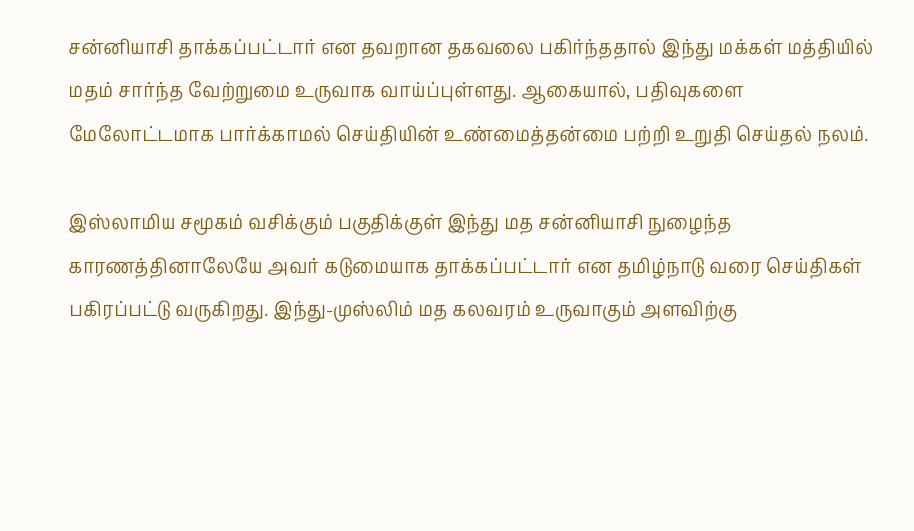சன்னியாசி தாக்கப்பட்டார் என தவறான தகவலை பகிர்ந்ததால் இந்து மக்கள் மத்தியில் மதம் சார்ந்த வேற்றுமை உருவாக வாய்ப்புள்ளது. ஆகையால், பதிவுகளை மேலோட்டமாக பார்க்காமல் செய்தியின் உண்மைத்தன்மை பற்றி உறுதி செய்தல் நலம்.

இஸ்லாமிய சமூகம் வசிக்கும் பகுதிக்குள் இந்து மத சன்னியாசி நுழைந்த காரணத்தினாலேயே அவர் கடுமையாக தாக்கப்பட்டார் என தமிழ்நாடு வரை செய்திகள் பகிரப்பட்டு வருகிறது. இந்து-முஸ்லிம் மத கலவரம் உருவாகும் அளவிற்கு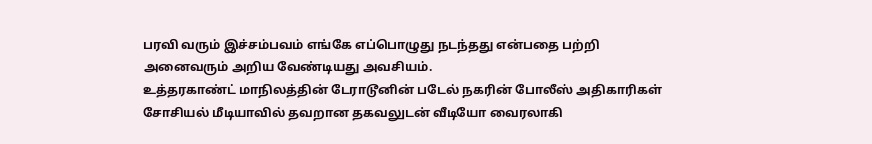பரவி வரும் இச்சம்பவம் எங்கே எப்பொழுது நடந்தது என்பதை பற்றி அனைவரும் அறிய வேண்டியது அவசியம்.
உத்தரகாண்ட் மாநிலத்தின் டேராடூனின் படேல் நகரின் போலீஸ் அதிகாரிகள் சோசியல் மீடியாவில் தவறான தகவலுடன் வீடியோ வைரலாகி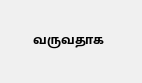வருவதாக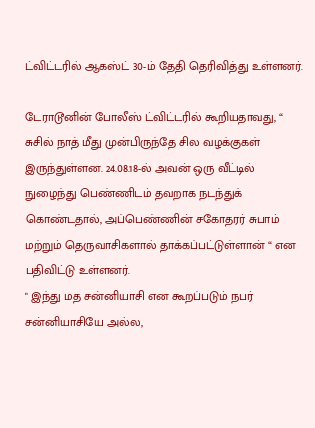ட்விட்டரில் ஆகஸ்ட் 30-ம் தேதி தெரிவித்து உள்ளனர்.

டேராடூனின் போலீஸ் ட்விட்டரில் கூறியதாவது, “ சுசில் நாத் மீது முன்பிருந்தே சில வழக்குகள் இருந்துள்ளன. 24.08.18-ல் அவன் ஒரு வீட்டில் நுழைந்து பெண்ணிடம் தவறாக நடந்துக் கொண்டதால், அப்பெண்ணின் சகோதரர் சுபாம் மற்றும் தெருவாசிகளால் தாக்கப்பட்டுள்ளான் “ என பதிவிட்டு உள்ளனர்.
" இந்து மத சன்னியாசி என கூறப்படும் நபர் சன்னியாசியே அல்ல,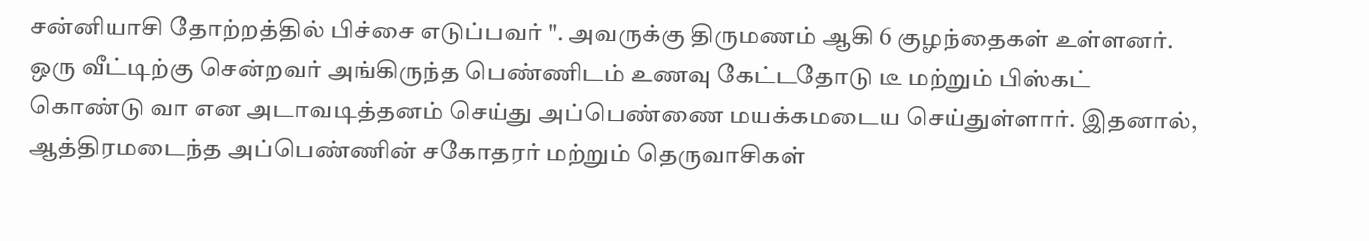சன்னியாசி தோற்றத்தில் பிச்சை எடுப்பவர் ". அவருக்கு திருமணம் ஆகி 6 குழந்தைகள் உள்ளனர். ஒரு வீட்டிற்கு சென்றவர் அங்கிருந்த பெண்ணிடம் உணவு கேட்டதோடு டீ மற்றும் பிஸ்கட் கொண்டு வா என அடாவடித்தனம் செய்து அப்பெண்ணை மயக்கமடைய செய்துள்ளார். இதனால், ஆத்திரமடைந்த அப்பெண்ணின் சகோதரர் மற்றும் தெருவாசிகள்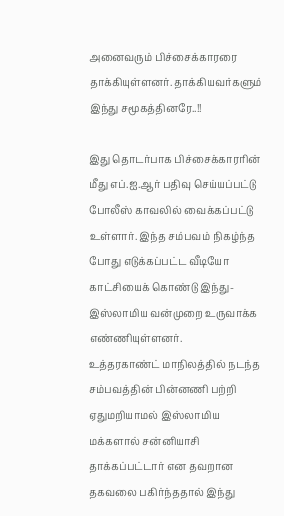அனைவரும் பிச்சைக்காரரை தாக்கியுள்ளனர். தாக்கியவர்களும் இந்து சமூகத்தினரே..!!

இது தொடர்பாக பிச்சைக்காரரின் மீது எப்.ஐ.ஆர் பதிவு செய்யப்பட்டு போலீஸ் காவலில் வைக்கப்பட்டு உள்ளார். இந்த சம்பவம் நிகழ்ந்த போது எடுக்கப்பட்ட வீடியோ காட்சியைக் கொண்டு இந்து-இஸ்லாமிய வன்முறை உருவாக்க எண்ணியுள்ளனர்.
உத்தரகாண்ட் மாநிலத்தில் நடந்த சம்பவத்தின் பின்னணி பற்றி ஏதுமறியாமல் இஸ்லாமிய மக்களால் சன்னியாசி தாக்கப்பட்டார் என தவறான தகவலை பகிர்ந்ததால் இந்து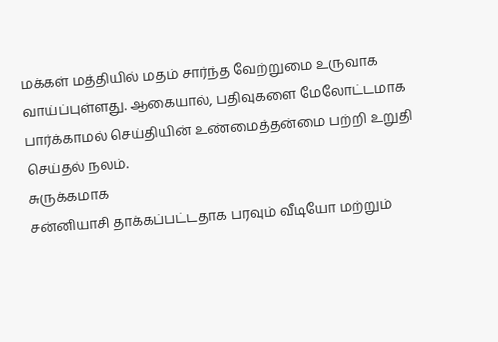மக்கள் மத்தியில் மதம் சார்ந்த வேற்றுமை உருவாக வாய்ப்புள்ளது. ஆகையால், பதிவுகளை மேலோட்டமாக பார்க்காமல் செய்தியின் உண்மைத்தன்மை பற்றி உறுதி செய்தல் நலம்.
சுருக்கமாக
சன்னியாசி தாக்கப்பட்டதாக பரவும் வீடியோ மற்றும்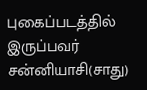புகைப்படத்தில் இருப்பவர் சன்னியாசி(சாது)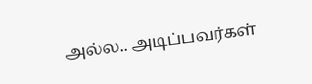அல்ல.. அடிப்பவர்கள்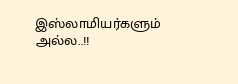இஸ்லாமியர்களும் அல்ல..!!